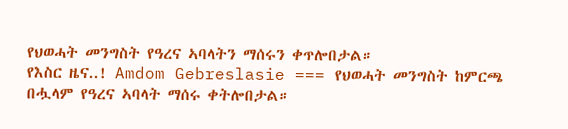የህወሓት መንግስት የዓረና ኣባላትን ማሰሩን ቀጥሎበታል።
የእስር ዜና..! Amdom Gebreslasie === የህወሓት መንግስት ከምርጫ በሗላም የዓረና ኣባላት ማሰሩ ቀትሎበታል።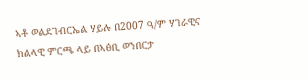ኣቶ ወልደገብርኤል ሃይሉ በ2007 ዓ/ም ሃገራዊና ክልላዊ ምርጫ ላይ በኣፅቢ ወንበርታ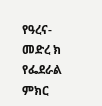የዓረና-መድረ ክ የፌደራል ምክር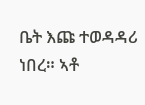ቤት እጩ ተወዳዳሪ ነበረ። ኣቶ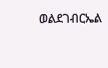ወልደገብርኤል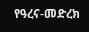የዓረና-መድረክ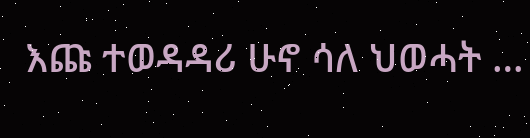እጩ ተወዳዳሪ ሁኖ ሳለ ህወሓት …